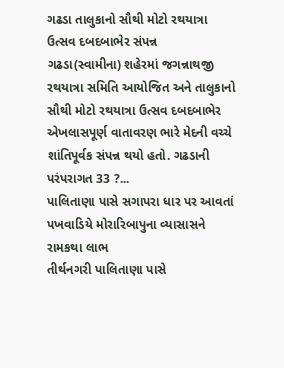ગઢડા તાલુકાનો સૌથી મોટો રથયાત્રા ઉત્સવ દબદબાભેર સંપન્ન
ગઢડા(સ્વામીના) શહેરમાં જગન્નાથજી રથયાત્રા સમિતિ આયોજિત અને તાલુકાનો સૌથી મોટો રથયાત્રા ઉત્સવ દબદબાભેર એખલાસપૂર્ણ વાતાવરણ ભારે મેદની વચ્ચે શાંતિપૂર્વક સંપન્ન થયો હતો. ગઢડાની પરંપરાગત 33 ?...
પાલિતાણા પાસે સગાપરા ધાર પર આવતાં પખવાડિયે મોરારિબાપુના વ્યાસાસને રામકથા લાભ
તીર્થનગરી પાલિતાણા પાસે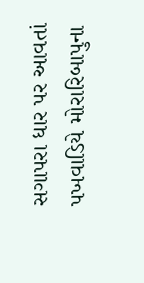સગાપરા ધાર પર આવતાં પખવાડિયે મોરારિબાપુના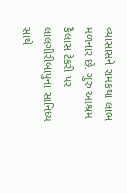વ્યાસાસને રામકથા લાભ મળનાર છે. ગુરુ આશ્રમ કૈલાસ ટેકરી પર લાલગીરીબાપુના સાનિધ્ય સાથે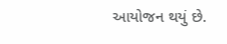આયોજન થયું છે.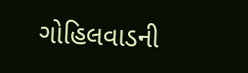ગોહિલવાડની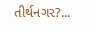તીર્થનગર?...